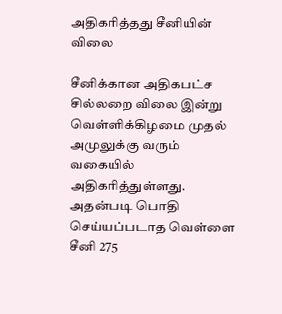அதிகரித்தது சீனியின் விலை

சீனிக்கான அதிகபட்ச சில்லறை விலை இன்று வெள்ளிக்கிழமை முதல் அமுலுக்கு வரும் வகையில் அதிகரித்துள்ளது. அதன்படி பொதி செய்யப்படாத வெள்ளை சீனி 275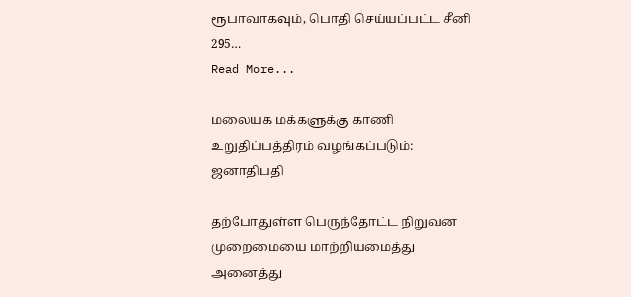ரூபாவாகவும், பொதி செய்யப்பட்ட சீனி 295…
Read More...

மலையக மக்களுக்கு காணி உறுதிப்பத்திரம் வழங்கப்படும்: ஜனாதிபதி

தற்போதுள்ள பெருந்தோட்ட நிறுவன முறைமையை மாற்றியமைத்து அனைத்து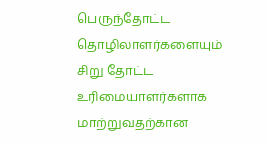பெருந்தோட்ட தொழிலாளர்களையும் சிறு தோட்ட உரிமையாளர்களாக மாற்றுவதற்கான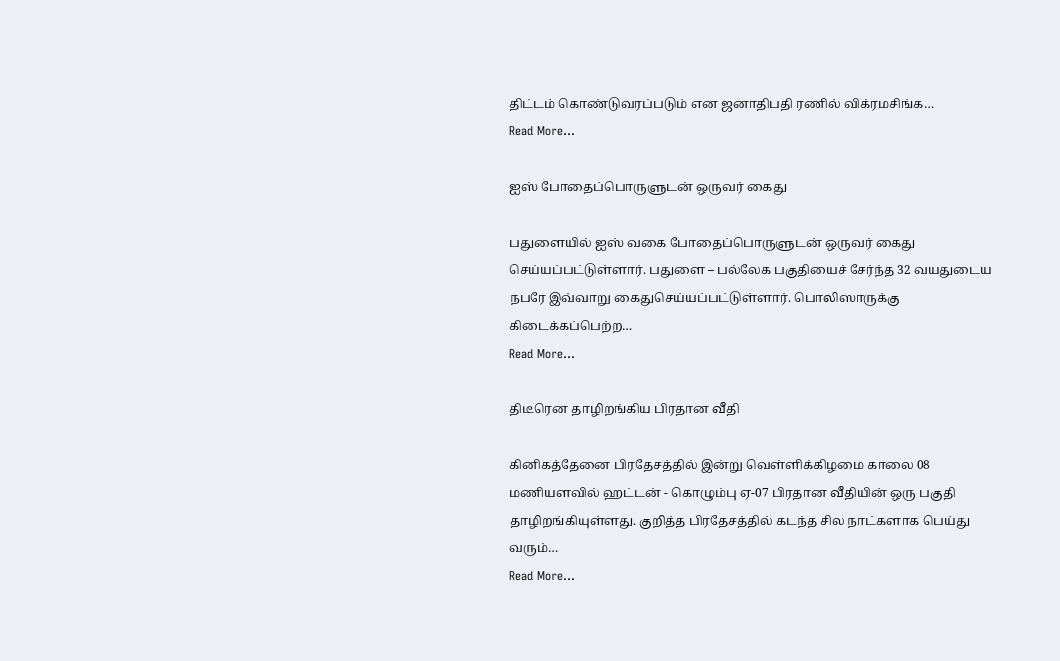திட்டம் கொண்டுவரப்படும் என ஜனாதிபதி ரணில் விக்ரமசிங்க…
Read More...

ஐஸ் போதைப்பொருளுடன் ஒருவர் கைது

பதுளையில் ஐஸ் வகை போதைப்பொருளுடன் ஒருவர் கைது செய்யப்பட்டுள்ளார். பதுளை – பல்லேக பகுதியைச் சேர்ந்த 32 வயதுடைய நபரே இவ்வாறு கைதுசெய்யப்பட்டுள்ளார். பொலிஸாருக்கு கிடைக்கப்பெற்ற…
Read More...

திடீரென தாழிறங்கிய பிரதான வீதி

கினிகத்தேனை பிரதேசத்தில் இன்று வெள்ளிக்கிழமை காலை 08 மணியளவில் ஹட்டன் - கொழும்பு ஏ-07 பிரதான வீதியின் ஒரு பகுதி தாழிறங்கியுள்ளது. குறித்த பிரதேசத்தில் கடந்த சில நாட்களாக பெய்து வரும்…
Read More...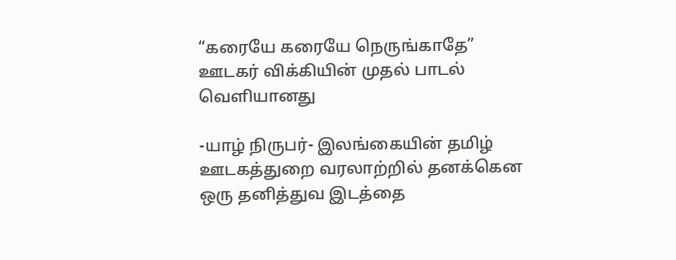“கரையே கரையே நெருங்காதே” ஊடகர் விக்கியின் முதல் பாடல் வெளியானது

-யாழ் நிருபர்- இலங்கையின் தமிழ் ஊடகத்துறை வரலாற்றில் தனக்கென ஒரு தனித்துவ இடத்தை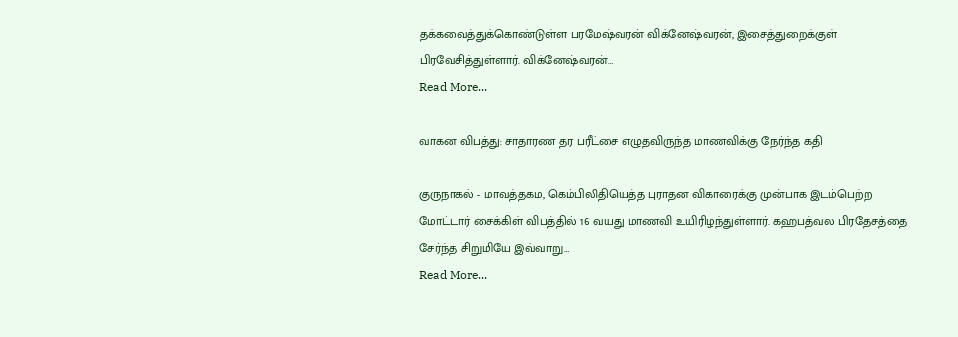தக்கவைத்துக்கொண்டுள்ள பரமேஷ்வரன் விக்னேஷ்வரன், இசைத்துறைக்குள் பிரவேசித்துள்ளார். விக்னேஷ்வரன்…
Read More...

வாகன விபத்து: சாதாரண தர பரீட்சை எழுதவிருந்த மாணவிக்கு நேர்ந்த கதி

குருநாகல் - மாவத்தகம, கெம்பிலிதியெத்த புராதன விகாரைக்கு முன்பாக இடம்பெற்ற மோட்டார் சைக்கிள் விபத்தில் 16 வயது மாணவி உயிரிழந்துள்ளார். கஹபத்வல பிரதேசத்தை சேர்ந்த சிறுமியே இவ்வாறு…
Read More...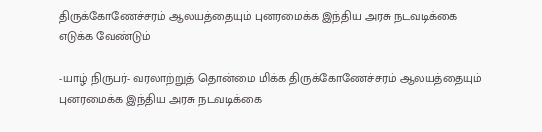திருக்கோணேச்சரம் ஆலயத்தையும் புனரமைக்க இந்திய அரசு நடவடிக்கை எடுக்க வேண்டும்

-யாழ் நிருபர்- வரலாற்றுத் தொன்மை மிக்க திருக்கோணேச்சரம் ஆலயத்தையும் புனரமைக்க இந்திய அரசு நடவடிக்கை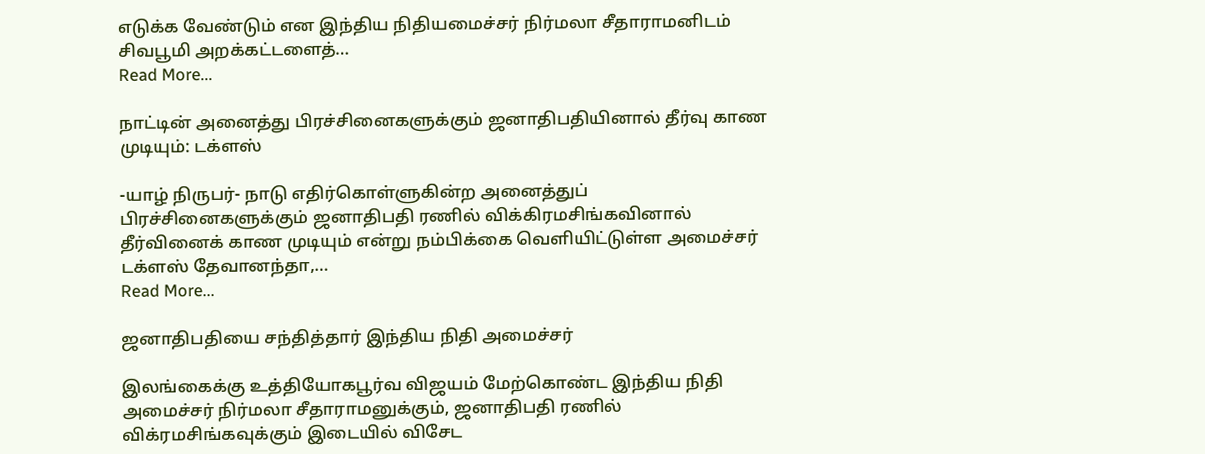எடுக்க வேண்டும் என இந்திய நிதியமைச்சர் நிர்மலா சீதாராமனிடம் சிவபூமி அறக்கட்டளைத்…
Read More...

நாட்டின் அனைத்து பிரச்சினைகளுக்கும் ஜனாதிபதியினால் தீர்வு காண முடியும்: டக்ளஸ்

-யாழ் நிருபர்- நாடு எதிர்கொள்ளுகின்ற அனைத்துப் பிரச்சினைகளுக்கும் ஜனாதிபதி ரணில் விக்கிரமசிங்கவினால் தீர்வினைக் காண முடியும் என்று நம்பிக்கை வெளியிட்டுள்ள அமைச்சர் டக்ளஸ் தேவானந்தா,…
Read More...

ஜனாதிபதியை சந்தித்தார் இந்திய நிதி அமைச்சர்

இலங்கைக்கு உத்தியோகபூர்வ விஜயம் மேற்கொண்ட இந்திய நிதி அமைச்சர் நிர்மலா சீதாராமனுக்கும், ஜனாதிபதி ரணில் விக்ரமசிங்கவுக்கும் இடையில் விசேட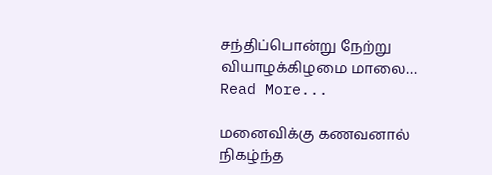சந்திப்பொன்று நேற்று வியாழக்கிழமை மாலை…
Read More...

மனைவிக்கு கணவனால் நிகழ்ந்த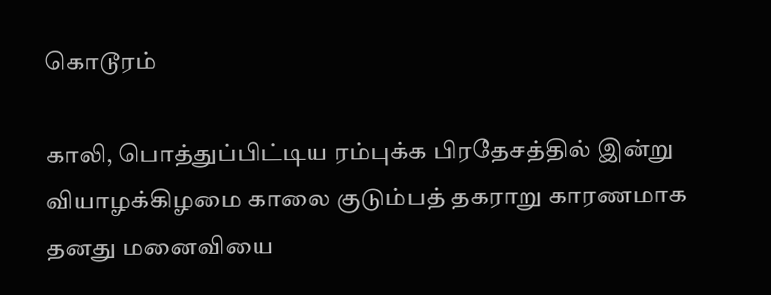கொடூரம்

காலி, பொத்துப்பிட்டிய ரம்புக்க பிரதேசத்தில் இன்று வியாழக்கிழமை காலை குடும்பத் தகராறு காரணமாக தனது மனைவியை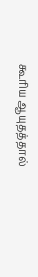கூரிய ஆயுதத்தால்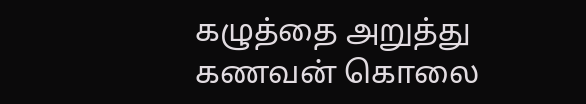கழுத்தை அறுத்து கணவன் கொலை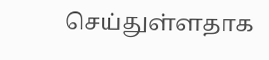செய்துள்ளதாக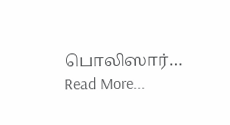பொலிஸார்…
Read More...